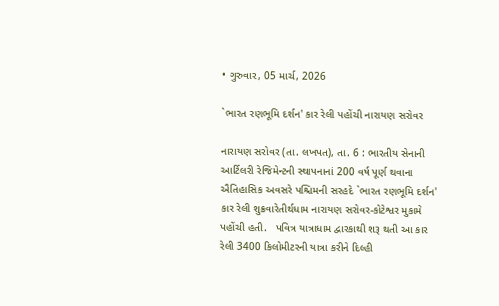• ગુરુવાર, 05 માર્ચ, 2026

`ભારત રણભૂમિ દર્શન' કાર રેલી પહોંચી નારાયણ સરોવર

નારાયણ સરોવર (તા. લખપત), તા. 6 : ભારતીય સેનાની આર્ટિલરી રેજિમેન્ટની સ્થાપનાનાં 200 વર્ષ પૂર્ણ થવાના ઐતિહાસિક અવસરે પશ્ચિમની સરહદે `ભારત રણભૂમિ દર્શન' કાર રેલી શુક્રવારેતીર્થધામ નારાયણ સરોવર-કોટેશ્વર મુકામે પહોંચી હતી.   પવિત્ર યાત્રાધામ દ્વારકાથી શરૂ થતી આ કાર રેલી 3400 કિલોમીટરની યાત્રા કરીને દિલ્હી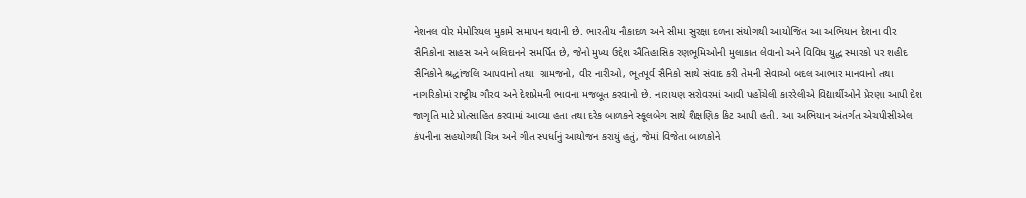નેશનલ વોર મેમોરિયલ મુકામે સમાપન થવાની છે. ભારતીય નૌકાદળ અને સીમા સુરક્ષા દળના સંયોગથી આયોજિત આ અભિયાન દેશના વીર સૈનિકોના સાહસ અને બલિદાનને સમર્પિત છે, જેનો મુખ્ય ઉદ્દેશ ઐતિહાસિક રણભૂમિઓની મુલાકાત લેવાનો અને વિવિધ યુદ્ધ સ્મારકો પર શહીદ સૈનિકોને શ્રદ્ધાંજલિ આપવાનો તથા  ગ્રામજનો, વીર નારીઓ, ભૂતપૂર્વ સૈનિકો સાથે સંવાદ કરી તેમની સેવાઓ બદલ આભાર માનવાનો તથા નાગરિકોમાં રાષ્ટ્રીય ગૌરવ અને દેશપ્રેમની ભાવના મજબૂત કરવાનો છે. નારાયણ સરોવરમાં આવી પહોંચેલી કારરેલીએ વિદ્યાર્થીઓને પ્રેરણા આપી દેશ જાગૃતિ માટે પ્રોત્સાહિત કરવામાં આવ્યા હતા તથા દરેક બાળકને સ્કૂલબેગ સાથે શૈક્ષણિક કિટ આપી હતી. આ અભિયાન અંતર્ગત એચપીસીએલ કંપનીના સહયોગથી ચિત્ર અને ગીત સ્પર્ધાનું આયોજન કરાયું હતું, જેમાં વિજેતા બાળકોને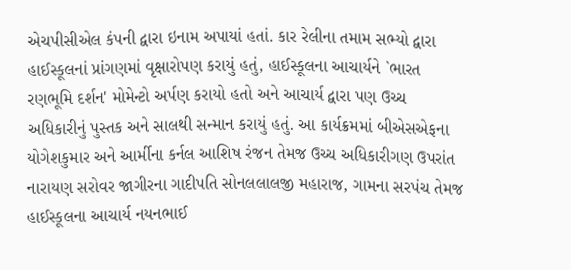એચપીસીએલ કંપની દ્વારા ઇનામ અપાયાં હતાં. કાર રેલીના તમામ સભ્યો દ્વારા હાઈસ્કૂલનાં પ્રાંગણમાં વૃક્ષારોપણ કરાયું હતું, હાઈસ્કૂલના આચાર્યને `ભારત રણભૂમિ દર્શન' મોમેન્ટો અર્પણ કરાયો હતો અને આચાર્ય દ્વારા પણ ઉચ્ચ અધિકારીનું પુસ્તક અને સાલથી સન્માન કરાયું હતું. આ કાર્યક્રમમાં બીએસએફના યોગેશકુમાર અને આર્મીના કર્નલ આશિષ રંજન તેમજ ઉચ્ચ અધિકારીગણ ઉપરાંત નારાયણ સરોવર જાગીરના ગાદીપતિ સોનલલાલજી મહારાજ, ગામના સરપંચ તેમજ હાઈસ્કૂલના આચાર્ય નયનભાઈ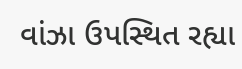વાંઝા ઉપસ્થિત રહ્યા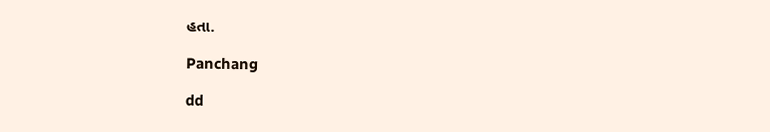હતા.

Panchang

dd